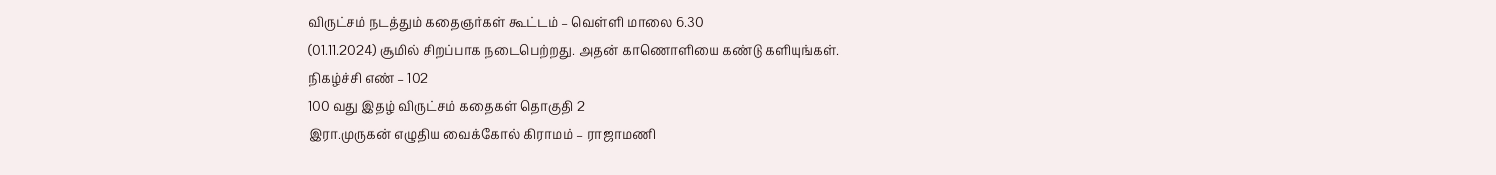விருட்சம் நடத்தும் கதைஞர்கள் கூட்டம் – வெள்ளி மாலை 6.30
(01.11.2024) சூமில் சிறப்பாக நடைபெற்றது. அதன் காணொளியை கண்டு களியுங்கள்.
நிகழ்ச்சி எண் – 102
100 வது இதழ் விருட்சம் கதைகள் தொகுதி 2
இரா.முருகன் எழுதிய வைக்கோல் கிராமம் – ராஜாமணி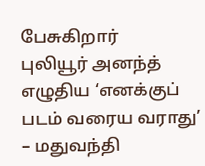பேசுகிறார்
புலியூர் அனந்த் எழுதிய ‘எனக்குப் படம் வரைய வராது’ – மதுவந்தி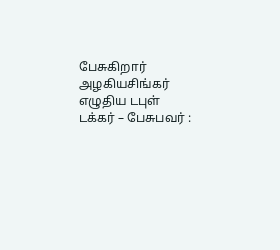பேசுகிறார்
அழகியசிங்கர் எழுதிய டபுள் டக்கர் – பேசுபவர் :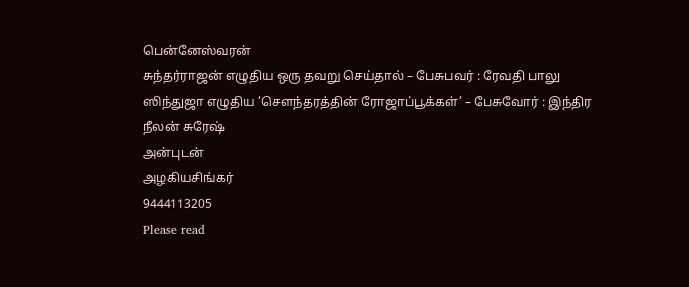பென்னேஸ்வரன்
சுந்தர்ராஜன் எழுதிய ஒரு தவறு செய்தால் – பேசுபவர் : ரேவதி பாலு
ஸிந்துஜா எழுதிய ‘சௌந்தரத்தின் ரோஜாப்பூக்கள்’ – பேசுவோர் : இந்திர நீலன் சுரேஷ்
அன்புடன்
அழகியசிங்கர்
9444113205
Please read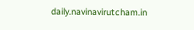daily.navinavirutcham.in